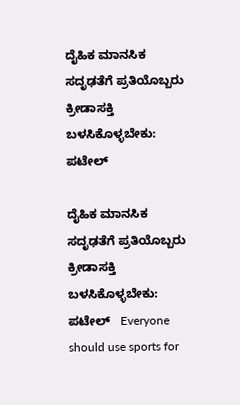ದೈಹಿಕ ಮಾನಸಿಕ ಸದೃಢತೆಗೆ ಪ್ರತಿಯೊಬ್ಬರು ಕ್ರೀಡಾಸಕ್ತಿ ಬಳಸಿಕೊಳ್ಳಬೇಕು: ಪಟೇಲ್

ದೈಹಿಕ ಮಾನಸಿಕ ಸದೃಢತೆಗೆ ಪ್ರತಿಯೊಬ್ಬರು ಕ್ರೀಡಾಸಕ್ತಿ ಬಳಸಿಕೊಳ್ಳಬೇಕು: ಪಟೇಲ್   Everyone should use sports for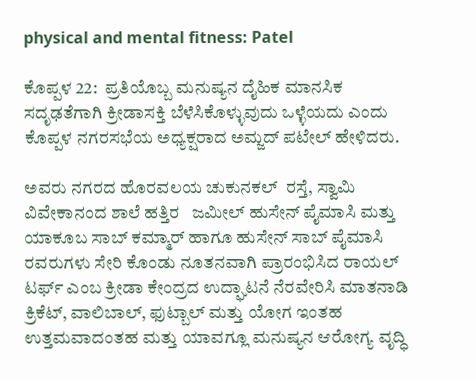physical and mental fitness: Patel

ಕೊಪ್ಪಳ 22:  ಪ್ರತಿಯೊಬ್ಬ ಮನುಷ್ಯನ ದೈಹಿಕ ಮಾನಸಿಕ ಸದೃಢತೆಗಾಗಿ ಕ್ರೀಡಾಸಕ್ತಿ ಬೆಳೆಸಿಕೊಳ್ಳುವುದು ಒಳ್ಳೆಯದು ಎಂದು ಕೊಪ್ಪಳ ನಗರಸಭೆಯ ಅಧ್ಯಕ್ಷರಾದ ಅಮ್ಜದ್ ಪಟೇಲ್ ಹೇಳಿದರು.

ಅವರು ನಗರದ ಹೊರವಲಯ ಚುಕುನಕಲ್  ರಸ್ತೆ, ಸ್ವಾಮಿ ವಿವೇಕಾನಂದ ಶಾಲೆ ಹತ್ತಿರ   ಜಮೀಲ್ ಹುಸೇನ್ ಪೈಮಾಸಿ ಮತ್ತು ಯಾಕೂಬ ಸಾಬ್ ಕಮ್ಮಾರ್ ಹಾಗೂ ಹುಸೇನ್ ಸಾಬ್ ಪೈಮಾಸಿ ರವರುಗಳು ಸೇರಿ ಕೊಂಡು ನೂತನವಾಗಿ ಪ್ರಾರಂಭಿಸಿದ ರಾಯಲ್ ಟರ್ಫ್‌ ಎಂಬ ಕ್ರೀಡಾ ಕೇಂದ್ರದ ಉದ್ಘಾಟನೆ ನೆರವೇರಿಸಿ ಮಾತನಾಡಿ ಕ್ರಿಕೆಟ್, ವಾಲಿಬಾಲ್, ಫುಟ್ಬಾಲ್ ಮತ್ತು ಯೋಗ ಇಂತಹ ಉತ್ತಮವಾದಂತಹ ಮತ್ತು ಯಾವಗ್ಲೂ ಮನುಷ್ಯನ ಆರೋಗ್ಯ ವೃದ್ಧಿ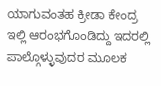ಯಾಗುವಂತಹ ಕ್ರೀಡಾ ಕೇಂದ್ರ ಇಲ್ಲಿ ಆರಂಭಗೊಂಡಿದ್ದು ಇದರಲ್ಲಿ ಪಾಲ್ಗೊಳ್ಳುವುದರ ಮೂಲಕ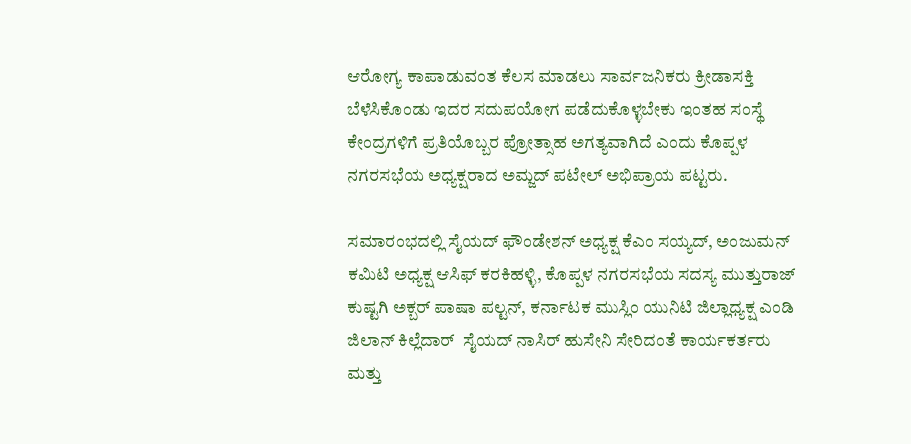ಆರೋಗ್ಯ ಕಾಪಾಡುವಂತ ಕೆಲಸ ಮಾಡಲು ಸಾರ್ವಜನಿಕರು ಕ್ರೀಡಾಸಕ್ತಿ ಬೆಳೆಸಿಕೊಂಡು ಇದರ ಸದುಪಯೋಗ ಪಡೆದುಕೊಳ್ಳಬೇಕು ಇಂತಹ ಸಂಸ್ಥೆ ಕೇಂದ್ರಗಳಿಗೆ ಪ್ರತಿಯೊಬ್ಬರ ಪ್ರೋತ್ಸಾಹ ಅಗತ್ಯವಾಗಿದೆ ಎಂದು ಕೊಪ್ಪಳ ನಗರಸಭೆಯ ಅಧ್ಯಕ್ಷರಾದ ಅಮ್ಜದ್ ಪಟೇಲ್ ಅಭಿಪ್ರಾಯ ಪಟ್ಟರು.

ಸಮಾರಂಭದಲ್ಲಿ ಸೈಯದ್ ಫೌಂಡೇಶನ್ ಅಧ್ಯಕ್ಷ ಕೆಎಂ ಸಯ್ಯದ್, ಅಂಜುಮನ್ ಕಮಿಟಿ ಅಧ್ಯಕ್ಷ ಆಸಿಫ್ ಕರಕಿಹಳ್ಳಿ, ಕೊಪ್ಪಳ ನಗರಸಭೆಯ ಸದಸ್ಯ ಮುತ್ತುರಾಜ್ ಕುಷ್ಟಗಿ ಅಕ್ಬರ್ ಪಾಷಾ ಪಲ್ಟನ್, ಕರ್ನಾಟಕ ಮುಸ್ಲಿಂ ಯುನಿಟಿ ಜಿಲ್ಲಾಧ್ಯಕ್ಷ ಎಂಡಿ ಜಿಲಾನ್ ಕಿಲ್ಲೆದಾರ್  ಸೈಯದ್ ನಾಸಿರ್ ಹುಸೇನಿ ಸೇರಿದಂತೆ ಕಾರ್ಯಕರ್ತರು ಮತ್ತು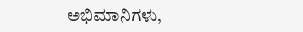ಅಭಿಮಾನಿಗಳು,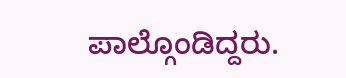ಪಾಲ್ಗೊಂಡಿದ್ದರು.